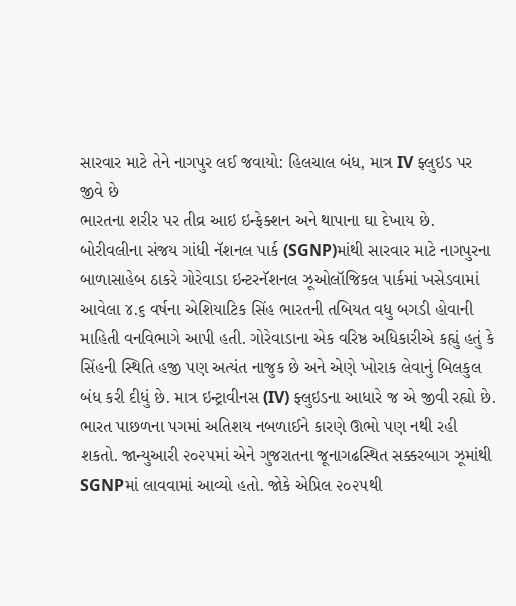સારવાર માટે તેને નાગપુર લઈ જવાયો: હિલચાલ બંધ, માત્ર IV ફ્લુઇડ પર જીવે છે
ભારતના શરીર પર તીવ્ર આઇ ઇન્ફેક્શન અને થાપાના ઘા દેખાય છે.
બોરીવલીના સંજય ગાંધી નૅશનલ પાર્ક (SGNP)માંથી સારવાર માટે નાગપુરના બાળાસાહેબ ઠાકરે ગોરેવાડા ઇન્ટરનૅશનલ ઝૂઓલૉજિકલ પાર્કમાં ખસેડવામાં આવેલા ૪.૬ વર્ષના એશિયાટિક સિંહ ભારતની તબિયત વધુ બગડી હોવાની માહિતી વનવિભાગે આપી હતી. ગોરેવાડાના એક વરિષ્ઠ અધિકારીએ કહ્યું હતું કે સિંહની સ્થિતિ હજી પણ અત્યંત નાજુક છે અને એણે ખોરાક લેવાનું બિલકુલ બંધ કરી દીધું છે. માત્ર ઇન્ટ્રાવીનસ (IV) ફ્લુઇડના આધારે જ એ જીવી રહ્યો છે.
ભારત પાછળના પગમાં અતિશય નબળાઈને કારણે ઊભો પણ નથી રહી શકતો. જાન્યુઆરી ૨૦૨૫માં એને ગુજરાતના જૂનાગઢસ્થિત સક્કરબાગ ઝૂમાંથી SGNPમાં લાવવામાં આવ્યો હતો. જોકે એપ્રિલ ૨૦૨૫થી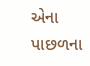એના પાછળના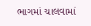ભાગમાં ચાલવામાં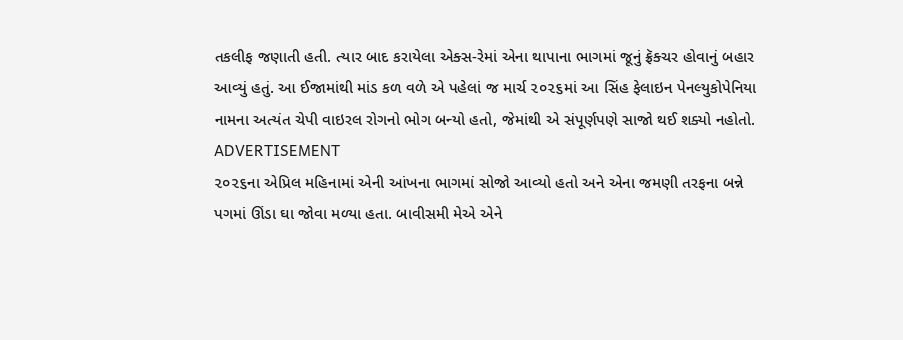તકલીફ જણાતી હતી. ત્યાર બાદ કરાયેલા એક્સ-રેમાં એના થાપાના ભાગમાં જૂનું ફ્રૅક્ચર હોવાનું બહાર આવ્યું હતું. આ ઈજામાંથી માંડ કળ વળે એ પહેલાં જ માર્ચ ૨૦૨૬માં આ સિંહ ફેલાઇન પેનલ્યુકોપેનિયા નામના અત્યંત ચેપી વાઇરલ રોગનો ભોગ બન્યો હતો, જેમાંથી એ સંપૂર્ણપણે સાજો થઈ શક્યો નહોતો.
ADVERTISEMENT
૨૦૨૬ના એપ્રિલ મહિનામાં એની આંખના ભાગમાં સોજો આવ્યો હતો અને એના જમણી તરફના બન્ને પગમાં ઊંડા ઘા જોવા મળ્યા હતા. બાવીસમી મેએ એને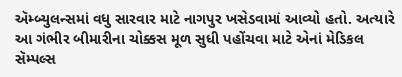ઍમ્બ્યુલન્સમાં વધુ સારવાર માટે નાગપુર ખસેડવામાં આવ્યો હતો. અત્યારે આ ગંભીર બીમારીના ચોક્કસ મૂળ સુધી પહોંચવા માટે એનાં મેડિકલ સૅમ્પલ્સ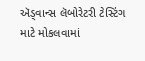ઍડ્વાન્સ લૅબોરેટરી ટેસ્ટિંગ માટે મોકલવામાં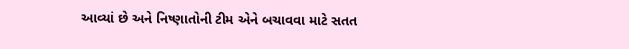આવ્યાં છે અને નિષ્ણાતોની ટીમ એને બચાવવા માટે સતત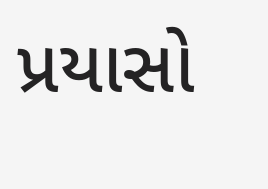પ્રયાસો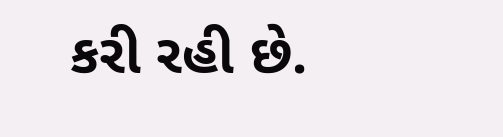કરી રહી છે.